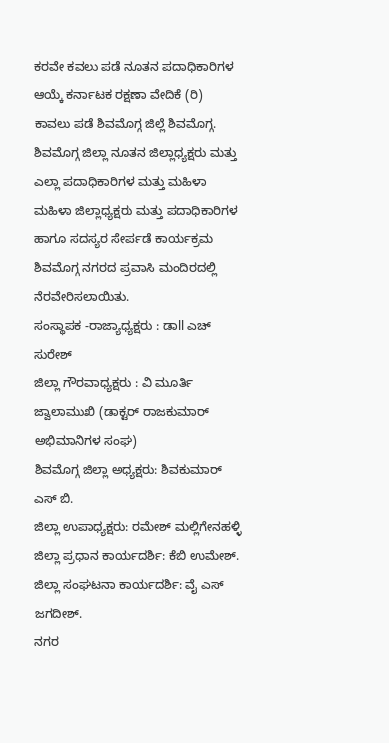ಕರವೇ ಕವಲು ಪಡೆ ನೂತನ ಪದಾಧಿಕಾರಿಗಳ ಆಯ್ಕೆ ಕರ್ನಾಟಕ ರಕ್ಷಣಾ ವೇದಿಕೆ (ರಿ) ಕಾವಲು ಪಡೆ ಶಿವಮೊಗ್ಗ ಜಿಲ್ಲೆ ಶಿವಮೊಗ್ಗ.
ಶಿವಮೊಗ್ಗ ಜಿಲ್ಲಾ ನೂತನ ಜಿಲ್ಲಾಧ್ಯಕ್ಷರು ಮತ್ತು ಎಲ್ಲಾ ಪದಾಧಿಕಾರಿಗಳ ಮತ್ತು ಮಹಿಳಾ ಮಹಿಳಾ ಜಿಲ್ಲಾಧ್ಯಕ್ಷರು ಮತ್ತು ಪದಾಧಿಕಾರಿಗಳ ಹಾಗೂ ಸದಸ್ಯರ ಸೇರ್ಪಡೆ ಕಾರ್ಯಕ್ರಮ ಶಿವಮೊಗ್ಗ ನಗರದ ಪ್ರವಾಸಿ ಮಂದಿರದಲ್ಲಿ ನೆರವೇರಿಸಲಾಯಿತು.
ಸಂಸ್ಥಾಪಕ -ರಾಜ್ಯಾಧ್ಯಕ್ಷರು : ಡಾll ಎಚ್ ಸುರೇಶ್
ಜಿಲ್ಲಾ ಗೌರವಾಧ್ಯಕ್ಷರು : ವಿ ಮೂರ್ತಿ ಜ್ವಾಲಾಮುಖಿ (ಡಾಕ್ಟರ್ ರಾಜಕುಮಾರ್ ಅಭಿಮಾನಿಗಳ ಸಂಘ)
ಶಿವಮೊಗ್ಗ ಜಿಲ್ಲಾ ಅಧ್ಯಕ್ಷರು: ಶಿವಕುಮಾರ್ ಎಸ್ ಬಿ.
ಜಿಲ್ಲಾ ಉಪಾಧ್ಯಕ್ಷರು: ರಮೇಶ್ ಮಲ್ಲಿಗೇನಹಳ್ಳಿ
ಜಿಲ್ಲಾ ಪ್ರಧಾನ ಕಾರ್ಯದರ್ಶಿ: ಕೆಬಿ ಉಮೇಶ್.
ಜಿಲ್ಲಾ ಸಂಘಟನಾ ಕಾರ್ಯದರ್ಶಿ: ವೈ ಎಸ್ ಜಗದೀಶ್.
ನಗರ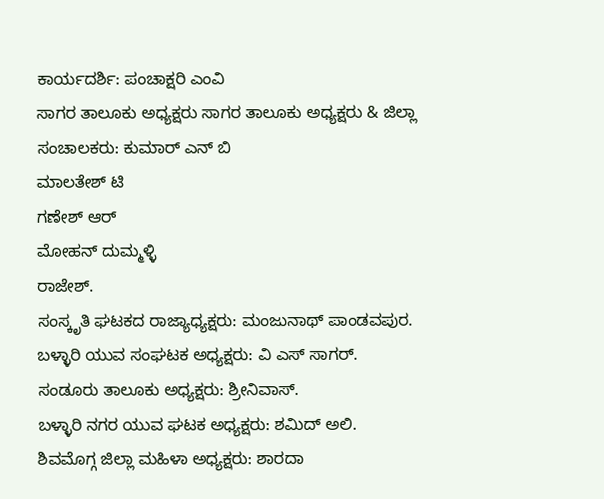ಕಾರ್ಯದರ್ಶಿ: ಪಂಚಾಕ್ಷರಿ ಎಂವಿ
ಸಾಗರ ತಾಲೂಕು ಅಧ್ಯಕ್ಷರು ಸಾಗರ ತಾಲೂಕು ಅಧ್ಯಕ್ಷರು & ಜಿಲ್ಲಾ ಸಂಚಾಲಕರು: ಕುಮಾರ್ ಎನ್ ಬಿ
ಮಾಲತೇಶ್ ಟಿ
ಗಣೇಶ್ ಆರ್
ಮೋಹನ್ ದುಮ್ಮಳ್ಳಿ
ರಾಜೇಶ್.
ಸಂಸ್ಕೃತಿ ಘಟಕದ ರಾಜ್ಯಾಧ್ಯಕ್ಷರು: ಮಂಜುನಾಥ್ ಪಾಂಡವಪುರ.
ಬಳ್ಳಾರಿ ಯುವ ಸಂಘಟಕ ಅಧ್ಯಕ್ಷರು: ವಿ ಎಸ್ ಸಾಗರ್.
ಸಂಡೂರು ತಾಲೂಕು ಅಧ್ಯಕ್ಷರು: ಶ್ರೀನಿವಾಸ್.
ಬಳ್ಳಾರಿ ನಗರ ಯುವ ಘಟಕ ಅಧ್ಯಕ್ಷರು: ಶಮಿದ್ ಅಲಿ.
ಶಿವಮೊಗ್ಗ ಜಿಲ್ಲಾ ಮಹಿಳಾ ಅಧ್ಯಕ್ಷರು: ಶಾರದಾ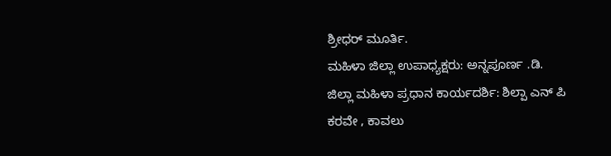ಶ್ರೀಧರ್ ಮೂರ್ತಿ.
ಮಹಿಳಾ ಜಿಲ್ಲಾ ಉಪಾಧ್ಯಕ್ಷರು: ಅನ್ನಪೂರ್ಣ .ಡಿ.
ಜಿಲ್ಲಾ ಮಹಿಳಾ ಪ್ರಧಾನ ಕಾರ್ಯದರ್ಶಿ: ಶಿಲ್ಪಾ ಎನ್ ಪಿ
ಕರವೇ , ಕಾವಲು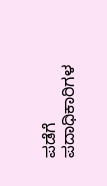ಪಡೆಗೆ ಪದಾಧಿಕಾರಿಗಳ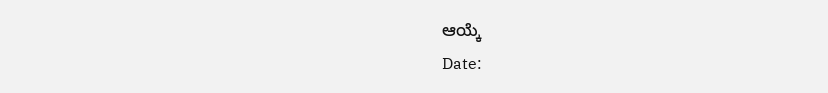ಆಯ್ಕೆ
Date: